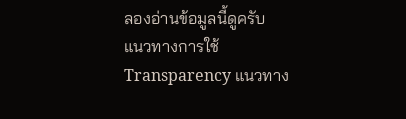ลองอ่านข้อมูลนี้ดูครับ
แนวทางการใช้ Transparency แนวทาง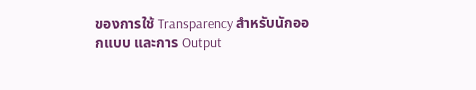ของการใช้ Transparency สำหรับนักออกแบบ และการ Output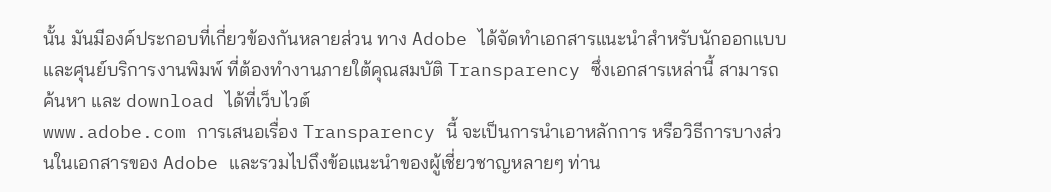นั้น มันมีองค์ประกอบที่เกี่ยวข้องกันหลายส่วน ทาง Adobe ได้จัดทำเอกสารแนะนำสำหรับนักออกแบบ และศุนย์บริการงานพิมพ์ ที่ต้องทำงานภายใต้คุณสมบัติ Transparency ซึ่งเอกสารเหล่านี้ สามารถค้นหา และ download ได้ที่เว็บไวต์
www.adobe.com การเสนอเรื่อง Transparency นี้ จะเป็นการนำเอาหลักการ หรือวิธีการบางส่วนในเอกสารของ Adobe และรวมไปถึงข้อแนะนำของผู้เชี่ยวชาญหลายๆ ท่าน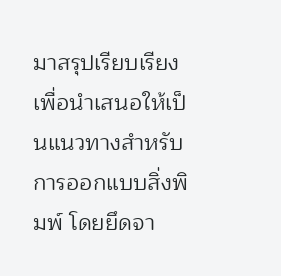มาสรุปเรียบเรียงเพื่อนำเสนอให้เป็นแนวทางสำหรับการออกแบบสิ่งพิมพ์ โดยยึดจา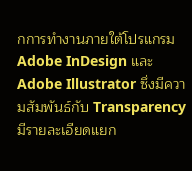กการทำงานภายใต้โปรแกรม Adobe InDesign และ Adobe Illustrator ซึ่งมีความสัมพันธ์กับ Transparency มีรายละเอียดแยก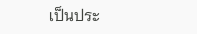เป็นประ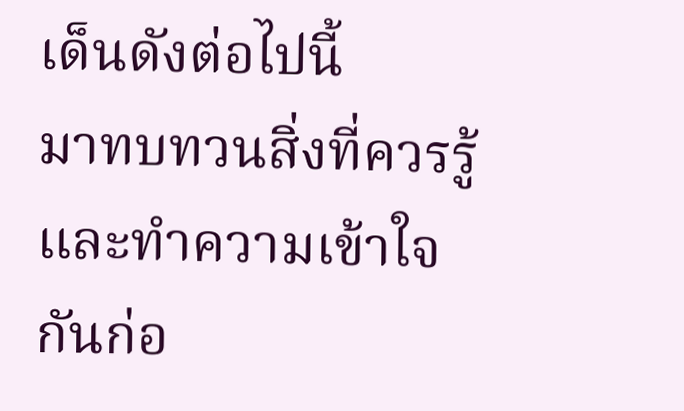เด็นดังต่อไปนี้
มาทบทวนสิ่งที่ควรรู้ และทำความเข้าใจกันก่อ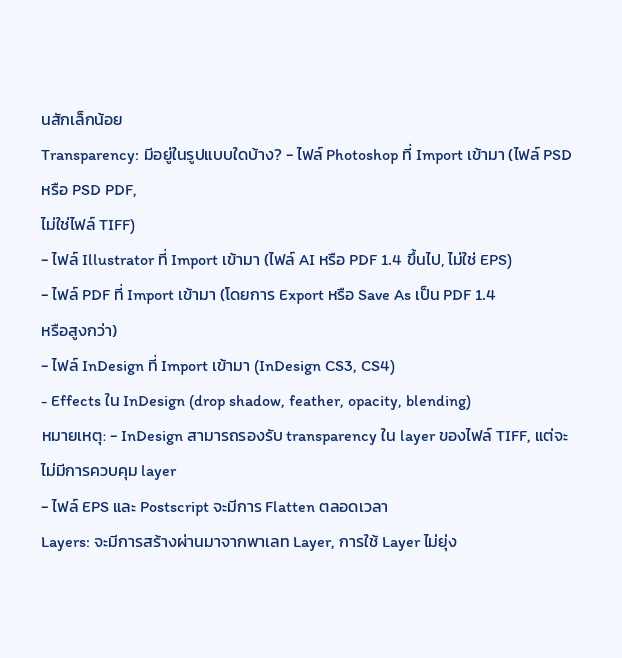นสักเล็กน้อย
Transparency: มีอยู่ในรูปแบบใดบ้าง? - ไฟล์ Photoshop ที่ Import เข้ามา (ไฟล์ PSD หรือ PSD PDF,
ไม่ใช่ไฟล์ TIFF)
- ไฟล์ Illustrator ที่ Import เข้ามา (ไฟล์ AI หรือ PDF 1.4 ขึ้นไป, ไม่ใช่ EPS)
- ไฟล์ PDF ที่ Import เข้ามา (โดยการ Export หรือ Save As เป็น PDF 1.4
หรือสูงกว่า)
- ไฟล์ InDesign ที่ Import เข้ามา (InDesign CS3, CS4)
- Effects ใน InDesign (drop shadow, feather, opacity, blending)
หมายเหตุ: - InDesign สามารถรองรับ transparency ใน layer ของไฟล์ TIFF, แต่จะไม่มีการควบคุม layer
- ไฟล์ EPS และ Postscript จะมีการ Flatten ตลอดเวลา
Layers: จะมีการสร้างผ่านมาจากพาเลท Layer, การใช้ Layer ไม่ยุ่ง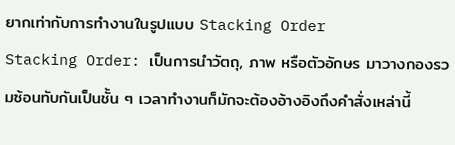ยากเท่ากับการทำงานในรูปแบบ Stacking Order
Stacking Order: เป็นการนำวัตถุ, ภาพ หรือตัวอักษร มาวางกองรวมซ้อนทับกันเป็นชั้น ๆ เวลาทำงานก็มักจะต้องอ้างอิงถึงคำสั่งเหล่านี้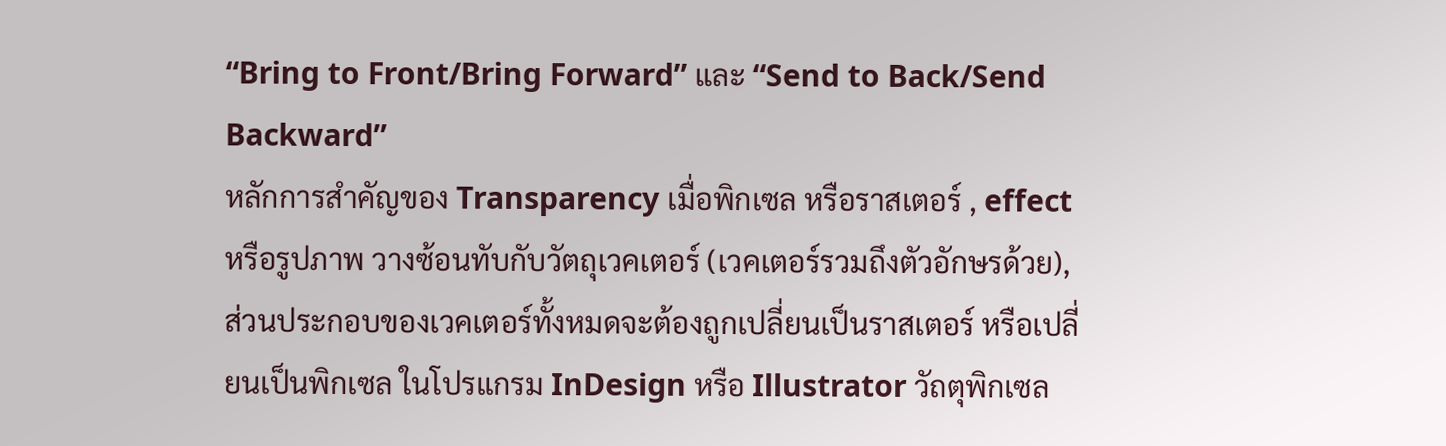“Bring to Front/Bring Forward” และ “Send to Back/Send Backward”
หลักการสำคัญของ Transparency เมื่อพิกเซล หรือราสเตอร์ , effect หรือรูปภาพ วางซ้อนทับกับวัตถุเวคเตอร์ (เวคเตอร์รวมถึงตัวอักษรด้วย), ส่วนประกอบของเวคเตอร์ทั้งหมดจะต้องถูกเปลี่ยนเป็นราสเตอร์ หรือเปลี่ยนเป็นพิกเซล ในโปรแกรม InDesign หรือ Illustrator วัถตุพิกเซล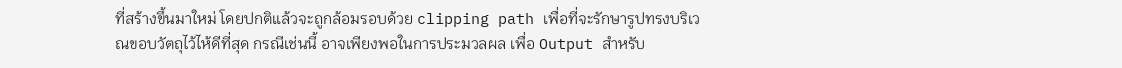ที่สร้างขึ้นมาใหม่ โดยปกติแล้วจะถูกล้อมรอบด้วย clipping path เพื่อที่จะรักษารูปทรงบริเวณขอบวัตถุไว้ไห้ดีที่สุด กรณีเช่นนี้ อาจเพียงพอในการประมวลผล เพื่อ Output สำหรับ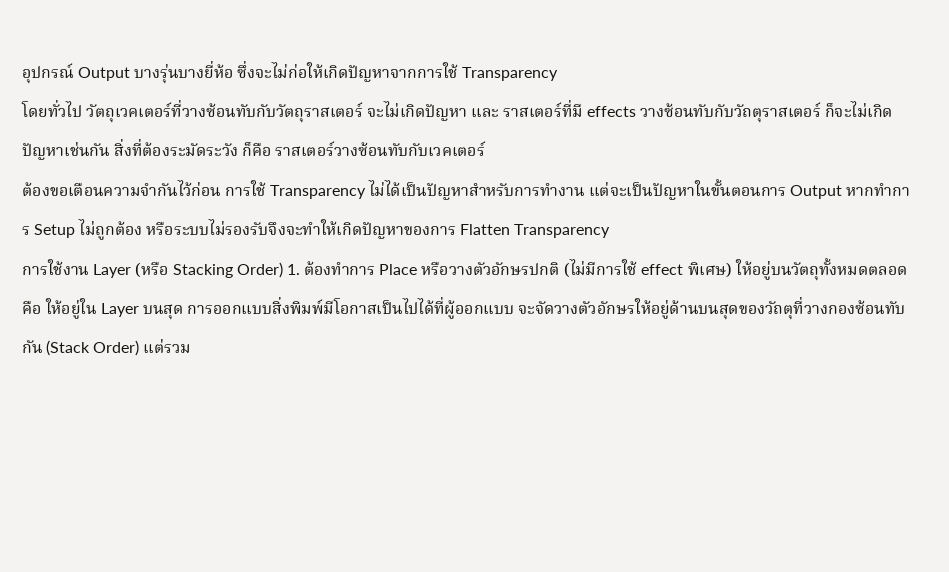อุปกรณ์ Output บางรุ่นบางยี่ห้อ ซึ่งจะไม่ก่อให้เกิดปัญหาจากการใช้ Transparency
โดยทั่วไป วัตถุเวคเตอร์ที่วางซ้อนทับกับวัตถุราสเตอร์ จะไม่เกิดปัญหา และ ราสเตอร์ที่มี effects วางซ้อนทับกับวัถตุราสเตอร์ ก็จะไม่เกิดปัญหาเช่นกัน สิ่งที่ต้องระมัดระวัง ก็คือ ราสเตอร์วางซ้อนทับกับเวคเตอร์
ต้องขอเตือนความจำกันไว้ก่อน การใช้ Transparency ไม่ได้เป็นปัญหาสำหรับการทำงาน แต่จะเป็นปัญหาในขั้นตอนการ Output หากทำการ Setup ไม่ถูกต้อง หรือระบบไม่รองรับจึงจะทำให้เกิดปัญหาของการ Flatten Transparency
การใช้งาน Layer (หรือ Stacking Order) 1. ต้องทำการ Place หรือวางตัวอักษรปกติ (ไม่มีการใช้ effect พิเศษ) ให้อยู่บนวัตถุทั้งหมดตลอด คือ ให้อยู่ใน Layer บนสุด การออกแบบสิ่งพิมพ์มีโอกาสเป็นไปได้ที่ผู้ออกแบบ จะจัดวางตัวอักษรให้อยู่ด้านบนสุดของวัถตุที่วางกองซ้อนทับกัน (Stack Order) แต่รวม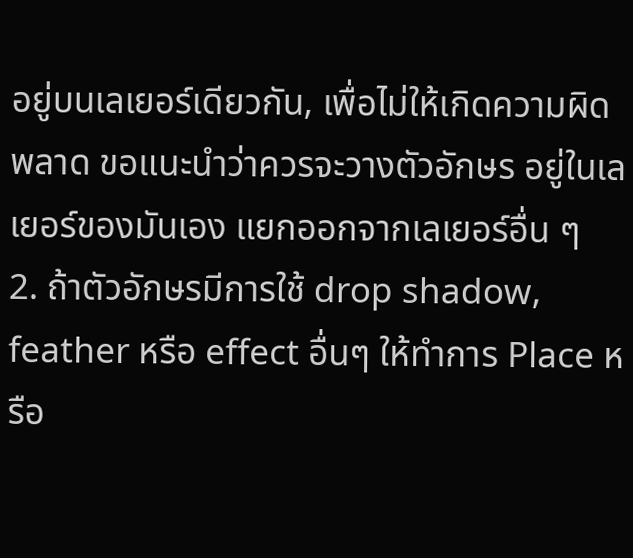อยู่บนเลเยอร์เดียวกัน, เพื่อไม่ให้เกิดความผิดพลาด ขอแนะนำว่าควรจะวางตัวอักษร อยู่ในเลเยอร์ของมันเอง แยกออกจากเลเยอร์อื่น ๆ
2. ถ้าตัวอักษรมีการใช้ drop shadow, feather หรือ effect อื่นๆ ให้ทำการ Place หรือ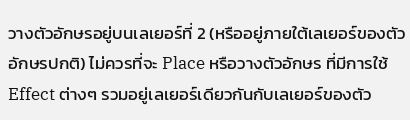วางตัวอักษรอยู่บนเลเยอร์ที่ 2 (หรืออยู่ภายใต้เลเยอร์ของตัวอักษรปกติ) ไม่ควรที่จะ Place หรือวางตัวอักษร ที่มีการใช้ Effect ต่างๆ รวมอยู่เลเยอร์เดียวกันกับเลเยอร์ของตัว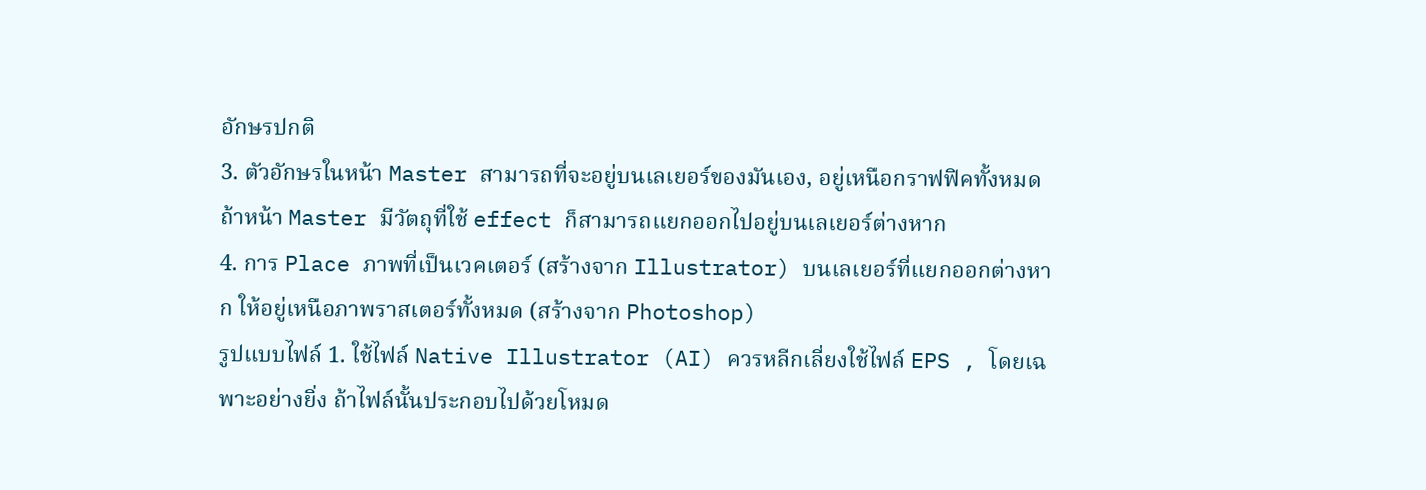อักษรปกติ
3. ตัวอักษรในหน้า Master สามารถที่จะอยู่บนเลเยอร์ของมันเอง, อยู่เหนือกราฟฟิคทั้งหมด ถ้าหน้า Master มีวัตถุที่ใช้ effect ก็สามารถแยกออกไปอยู่บนเลเยอร์ต่างหาก
4. การ Place ภาพที่เป็นเวคเตอร์ (สร้างจาก Illustrator) บนเลเยอร์ที่แยกออกต่างหาก ให้อยู่เหนือภาพราสเตอร์ทั้งหมด (สร้างจาก Photoshop)
รูปแบบไฟล์ 1. ใช้ไฟล์ Native Illustrator (AI) ควรหลีกเลี่ยงใช้ไฟล์ EPS , โดยเฉพาะอย่างยิ่ง ถ้าไฟล์นั้นประกอบไปด้วยโหมด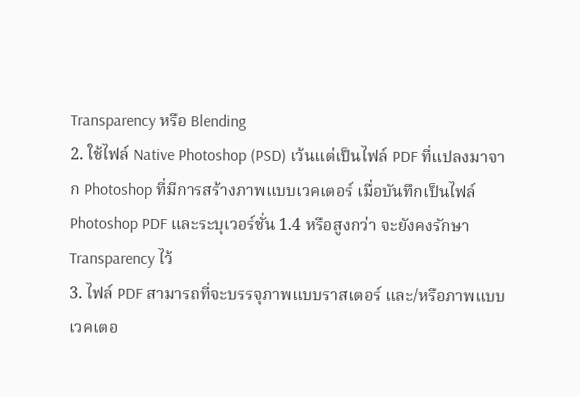Transparency หรือ Blending
2. ใช้ไฟล์ Native Photoshop (PSD) เว้นแต่เป็นไฟล์ PDF ที่แปลงมาจาก Photoshop ที่มีการสร้างภาพแบบเวคเตอร์ เมื่อบันทึกเป็นไฟล์ Photoshop PDF และระบุเวอร์ชั่น 1.4 หรือสูงกว่า จะยังคงรักษา Transparency ไว้
3. ไฟล์ PDF สามารถที่จะบรรจุภาพแบบราสเตอร์ และ/หรือภาพแบบเวคเตอ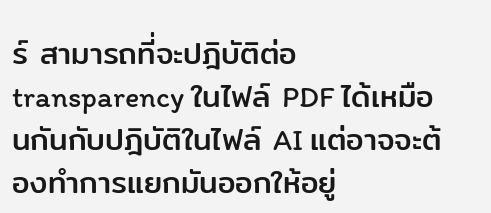ร์ สามารถที่จะปฎิบัติต่อ transparency ในไฟล์ PDF ได้เหมือนกันกับปฎิบัติในไฟล์ AI แต่อาจจะต้องทำการแยกมันออกให้อยู่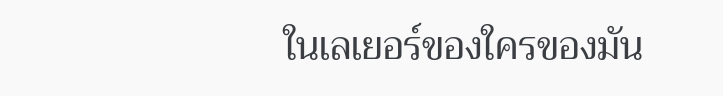ในเลเยอร์ของใครของมัน